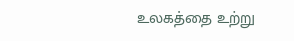உலகத்தை உற்று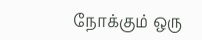நோக்கும் ஒரு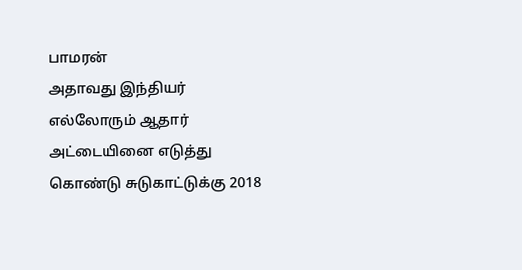பாமரன்
அதாவது இந்தியர் எல்லோரும் ஆதார் அட்டையினை எடுத்து கொண்டு சுடுகாட்டுக்கு 2018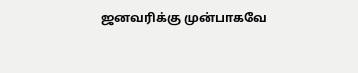ஜனவரிக்கு முன்பாகவே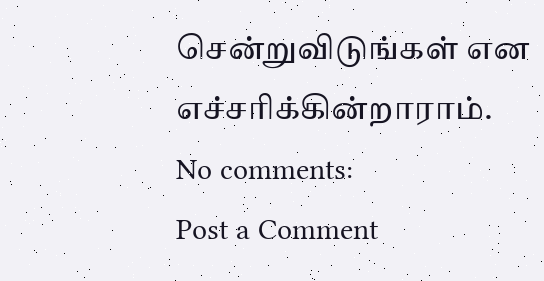சென்றுவிடுங்கள் என எச்சரிக்கின்றாராம்.
No comments:
Post a Comment